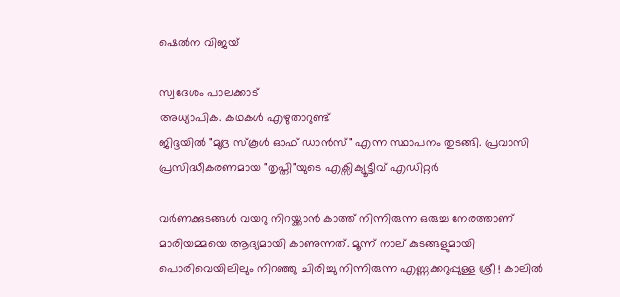ഷെൽന വിജയ്

സ്വദേശം പാലക്കാട്
അധ്യാപിക. കഥകൾ എഴുതാറുണ്ട്
ജിദ്ദയിൽ "മുദ്ര സ്കൂൾ ഓഫ് ഡാൻസ്" എന്ന സ്ഥാപനം തുടങ്ങി. പ്രവാസി പ്രസിദ്ധീകരണമായ "തൃപ്തി"യുടെ എക്സിക്യൂട്ടീവ് എഡിറ്റർ

വർണക്കുടങ്ങൾ വയറു നിറയ്ക്കാൻ കാത്ത് നിന്നിരുന്ന ഒരുച്ച നേരത്താണ് മാരിയമ്മയെ ആദ്യമായി കാണുന്നത്. മൂന്ന് നാല് കുടങ്ങളുമായി പൊരിവെയിലിലും നിറഞ്ഞു ചിരിച്ചു നിന്നിരുന്ന എണ്ണക്കറുപ്പുള്ള ശ്രീ ! കാലിൽ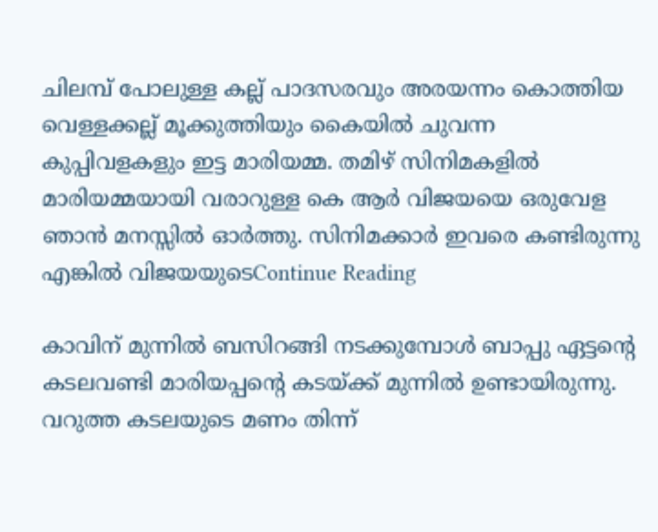ചിലമ്പ് പോലുള്ള കല്ല് പാദസരവും അരയന്നം കൊത്തിയ വെള്ളക്കല്ല് മൂക്കുത്തിയും കൈയിൽ ചുവന്ന കുപ്പിവളകളും ഇട്ട മാരിയമ്മ. തമിഴ് സിനിമകളിൽ മാരിയമ്മയായി വരാറുള്ള കെ ആർ വിജയയെ ഒരുവേള ഞാൻ മനസ്സിൽ ഓർത്തു. സിനിമക്കാർ ഇവരെ കണ്ടിരുന്നു എങ്കിൽ വിജയയുടെContinue Reading

കാവിന് മുന്നിൽ ബസിറങ്ങി നടക്കുമ്പോൾ ബാപ്പു ഏട്ടന്റെ കടലവണ്ടി മാരിയപ്പന്റെ കടയ്ക്ക് മുന്നിൽ ഉണ്ടായിരുന്നു. വറുത്ത കടലയുടെ മണം തിന്ന്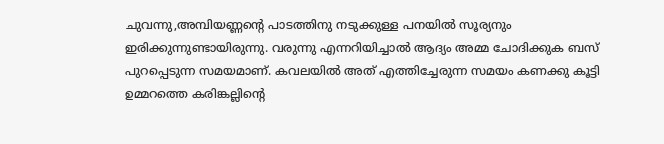ചുവന്നു,അമ്പിയണ്ണന്റെ പാടത്തിനു നടുക്കുള്ള പനയിൽ സൂര്യനും ഇരിക്കുന്നുണ്ടായിരുന്നു. വരുന്നു എന്നറിയിച്ചാൽ ആദ്യം അമ്മ ചോദിക്കുക ബസ് പുറപ്പെടുന്ന സമയമാണ്. കവലയിൽ അത് എത്തിച്ചേരുന്ന സമയം കണക്കു കൂട്ടി ഉമ്മറത്തെ കരിങ്കല്ലിന്റെ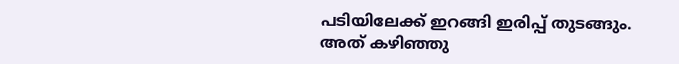പടിയിലേക്ക് ഇറങ്ങി ഇരിപ്പ് തുടങ്ങും. അത് കഴിഞ്ഞു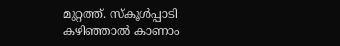മുറ്റത്ത്. സ്‌കൂൾപ്പാടി കഴിഞ്ഞാൽ കാണാം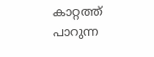കാറ്റത്ത് പാറുന്ന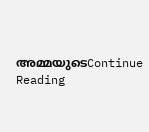അമ്മയുടെContinue Reading